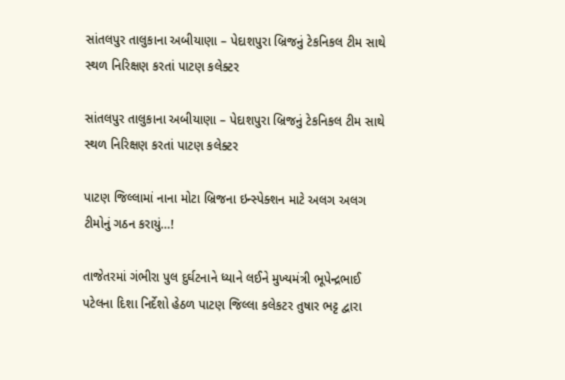સાંતલપુર તાલુકાના અબીયાણા – પેદાશપુરા બ્રિજનું ટેકનિકલ ટીમ સાથે સ્થળ નિરિક્ષણ કરતાં પાટણ કલેક્ટર

સાંતલપુર તાલુકાના અબીયાણા – પેદાશપુરા બ્રિજનું ટેકનિકલ ટીમ સાથે સ્થળ નિરિક્ષણ કરતાં પાટણ કલેક્ટર

પાટણ જિલ્લામાં નાના મોટા બ્રિજના ઇન્સ્પેક્શન માટે અલગ અલગ ટીમોનું ગઠન કરાયું…!

તાજેતરમાં ગંભીરા પુલ દુર્ઘટનાને ધ્યાને લઈને મુખ્યમંત્રી ભૂપેન્દ્રભાઈ પટેલના દિશા નિર્દેશો હેઠળ પાટણ જિલ્લા કલેકટર તુષાર ભટ્ટ દ્વારા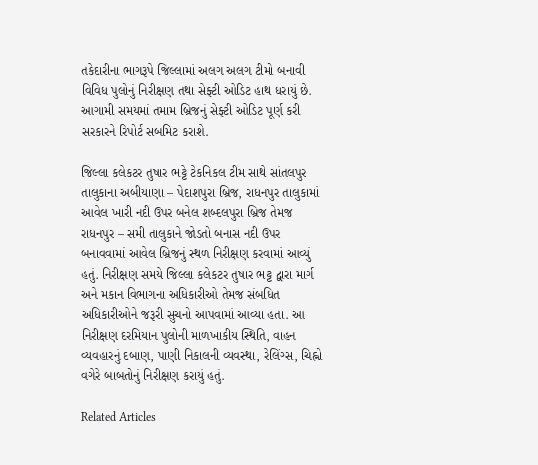તકેદારીના ભાગરૂપે જિલ્લામાં અલગ અલગ ટીમો બનાવી વિવિધ પુલોનું નિરીક્ષણ તથા સેફ્ટી ઓડિટ હાથ ધરાયું છે. આગામી સમયમાં તમામ બ્રિજનું સેફ્ટી ઓડિટ પૂર્ણ કરી સરકારને રિપોર્ટ સબમિટ કરાશે.

જિલ્લા કલેકટર તુષાર ભટ્ટે ટેકનિકલ ટીમ સાથે સાંતલપુર તાલુકાના અબીયાણા – પેદાશપુરા બ્રિજ, રાધનપુર તાલુકામાં આવેલ ખારી નદી ઉપર બનેલ શબ્દલપુરા બ્રિજ તેમજ રાધનપુર – સમી તાલુકાને જોડતો બનાસ નદી ઉપર બનાવવામાં આવેલ બ્રિજનું સ્થળ નિરીક્ષણ કરવામાં આવ્યું હતું. નિરીક્ષણ સમયે જિલ્લા કલેકટર તુષાર ભટ્ટ દ્વારા માર્ગ અને મકાન વિભાગના અધિકારીઓ તેમજ સંબધિત અધિકારીઓને જરૂરી સુચનો આપવામાં આવ્યા હતા. આ નિરીક્ષણ દરમિયાન પુલોની માળખાકીય સ્થિતિ, વાહન વ્યવહારનું દબાણ, પાણી નિકાલની વ્યવસ્થા, રેલિંગ્સ, ચિહ્નો વગેરે બાબતોનું નિરીક્ષણ કરાયું હતું.

Related Articles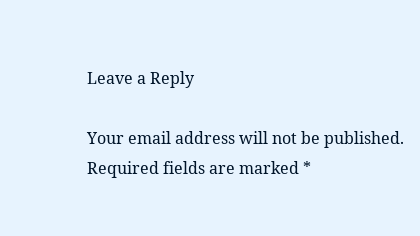Leave a Reply

Your email address will not be published. Required fields are marked *